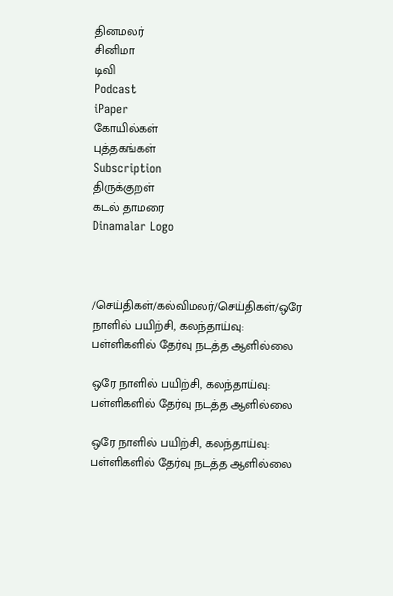தினமலர்
சினிமா
டிவி
Podcast
iPaper
கோயில்கள்
புத்தகங்கள்
Subscription
திருக்குறள்
கடல் தாமரை
Dinamalar Logo



/செய்திகள்/கல்விமலர்/செய்திகள்/ஒரே நாளில் பயிற்சி, கலந்தாய்வு: பள்ளிகளில் தேர்வு நடத்த ஆளில்லை

ஒரே நாளில் பயிற்சி, கலந்தாய்வு: பள்ளிகளில் தேர்வு நடத்த ஆளில்லை

ஒரே நாளில் பயிற்சி, கலந்தாய்வு: பள்ளிகளில் தேர்வு நடத்த ஆளில்லை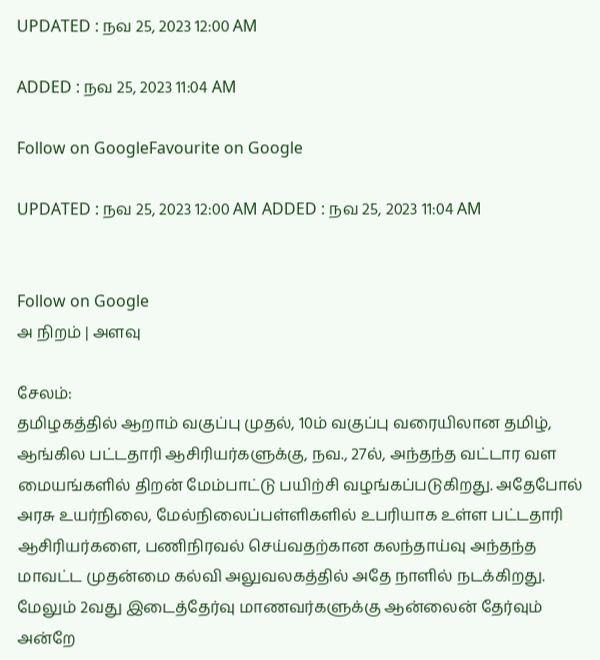UPDATED : நவ 25, 2023 12:00 AM

ADDED : நவ 25, 2023 11:04 AM

Follow on GoogleFavourite on Google

UPDATED : நவ 25, 2023 12:00 AM ADDED : நவ 25, 2023 11:04 AM


Follow on Google
அ நிறம் | அளவு

சேலம்:
தமிழகத்தில் ஆறாம் வகுப்பு முதல், 10ம் வகுப்பு வரையிலான தமிழ், ஆங்கில பட்டதாரி ஆசிரியர்களுக்கு, நவ., 27ல், அந்தந்த வட்டார வள மையங்களில் திறன் மேம்பாட்டு பயிற்சி வழங்கப்படுகிறது. அதேபோல் அரசு உயர்நிலை, மேல்நிலைப்பள்ளிகளில் உபரியாக உள்ள பட்டதாரி ஆசிரியர்களை, பணிநிரவல் செய்வதற்கான கலந்தாய்வு அந்தந்த மாவட்ட முதன்மை கல்வி அலுவலகத்தில் அதே நாளில் நடக்கிறது. மேலும் 2வது இடைத்தேர்வு மாணவர்களுக்கு ஆன்லைன் தேர்வும் அன்றே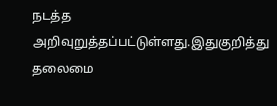நடத்த அறிவுறுத்தப்பட்டுள்ளது.இதுகுறித்து தலைமை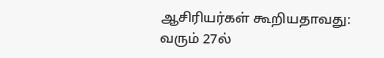ஆசிரியர்கள் கூறியதாவது:
வரும் 27ல்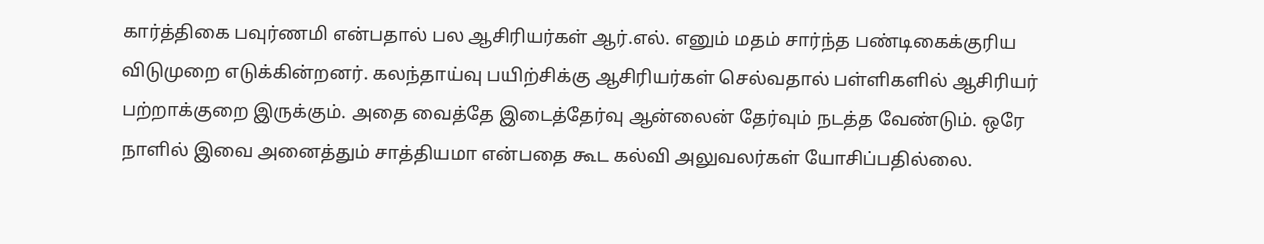கார்த்திகை பவுர்ணமி என்பதால் பல ஆசிரியர்கள் ஆர்.எல். எனும் மதம் சார்ந்த பண்டிகைக்குரிய விடுமுறை எடுக்கின்றனர். கலந்தாய்வு பயிற்சிக்கு ஆசிரியர்கள் செல்வதால் பள்ளிகளில் ஆசிரியர் பற்றாக்குறை இருக்கும். அதை வைத்தே இடைத்தேர்வு ஆன்லைன் தேர்வும் நடத்த வேண்டும். ஒரே நாளில் இவை அனைத்தும் சாத்தியமா என்பதை கூட கல்வி அலுவலர்கள் யோசிப்பதில்லை.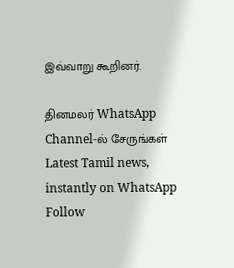இவ்வாறு கூறினர்.

தினமலர் WhatsApp Channel-ல் சேருங்கள்
Latest Tamil news, instantly on WhatsApp
Follow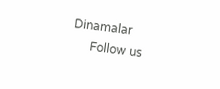Dinamalar
      Follow us